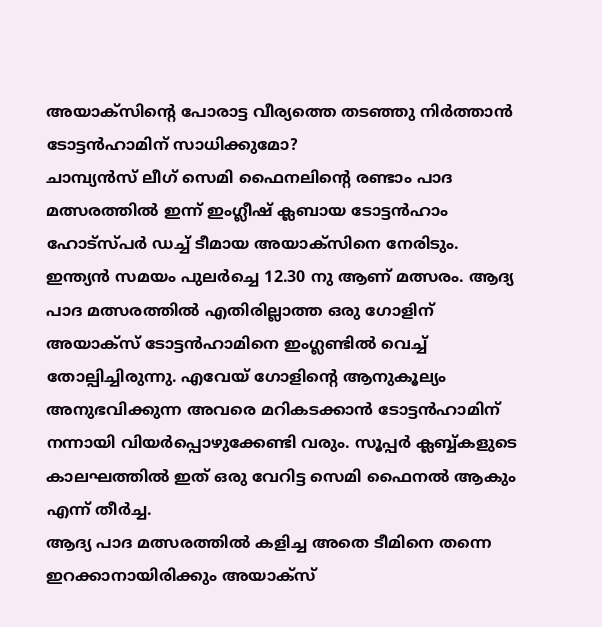അയാക്സിന്റെ പോരാട്ട വീര്യത്തെ തടഞ്ഞു നിർത്താൻ ടോട്ടൻഹാമിന് സാധിക്കുമോ?
ചാമ്പ്യൻസ് ലീഗ് സെമി ഫൈനലിന്റെ രണ്ടാം പാദ മത്സരത്തിൽ ഇന്ന് ഇംഗ്ലീഷ് ക്ലബായ ടോട്ടൻഹാം ഹോട്സ്പർ ഡച്ച് ടീമായ അയാക്സിനെ നേരിടും. ഇന്ത്യൻ സമയം പുലർച്ചെ 12.30 നു ആണ് മത്സരം. ആദ്യ പാദ മത്സരത്തിൽ എതിരില്ലാത്ത ഒരു ഗോളിന് അയാക്സ് ടോട്ടൻഹാമിനെ ഇംഗ്ലണ്ടിൽ വെച്ച് തോല്പിച്ചിരുന്നു. എവേയ് ഗോളിന്റെ ആനുകൂല്യം അനുഭവിക്കുന്ന അവരെ മറികടക്കാൻ ടോട്ടൻഹാമിന് നന്നായി വിയർപ്പൊഴുക്കേണ്ടി വരും. സൂപ്പർ ക്ലബ്ബ്കളുടെ കാലഘത്തിൽ ഇത് ഒരു വേറിട്ട സെമി ഫൈനൽ ആകും എന്ന് തീർച്ച.
ആദ്യ പാദ മത്സരത്തിൽ കളിച്ച അതെ ടീമിനെ തന്നെ ഇറക്കാനായിരിക്കും അയാക്സ്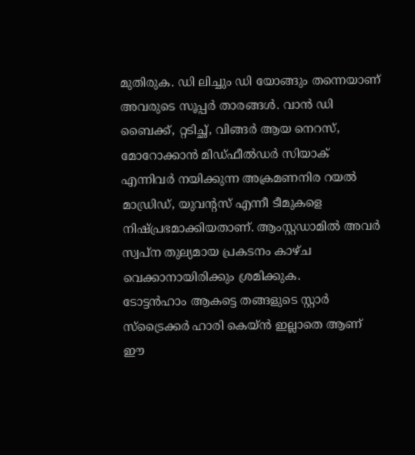മുതിരുക. ഡി ലിച്ചും ഡി യോങ്ങും തന്നെയാണ് അവരുടെ സൂപ്പർ താരങ്ങൾ. വാൻ ഡി ബൈക്ക്, റ്റടിച്ഛ്, വിങ്ങർ ആയ നെറസ്, മോറോക്കാൻ മിഡ്ഫീൽഡർ സിയാക് എന്നിവർ നയിക്കുന്ന അക്രമണനിര റയൽ മാഡ്രിഡ്, യുവന്റസ് എന്നീ ടീമുകളെ നിഷ്പ്രഭമാക്കിയതാണ്. ആംസ്റ്റഡാമിൽ അവർ സ്വപ്ന തുല്യമായ പ്രകടനം കാഴ്ച വെക്കാനായിരിക്കും ശ്രമിക്കുക.
ടോട്ടൻഹാം ആകട്ടെ തങ്ങളുടെ സ്റ്റാർ സ്ട്രൈക്കർ ഹാരി കെയ്ൻ ഇല്ലാതെ ആണ് ഈ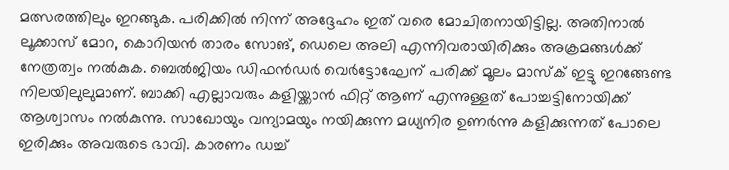മത്സരത്തിലും ഇറങ്ങുക. പരിക്കിൽ നിന്ന് അദ്ദേഹം ഇത് വരെ മോചിതനായിട്ടില്ല. അതിനാൽ ലൂക്കാസ് മോറ, കൊറിയൻ താരം സോങ്, ഡെലെ അലി എന്നിവരായിരിക്കും അക്രമങ്ങൾക്ക് നേത്രത്വം നൽകുക. ബെൽജിയം ഡിഫൻഡർ വെർട്ടോഘേന് പരിക്ക് മൂലം മാസ്ക് ഇട്ടു ഇറങ്ങേണ്ട നിലയിലുലുമാണ്. ബാക്കി എല്ലാവരും കളിയ്ക്കാൻ ഫിറ്റ് ആണ് എന്നുള്ളത് പോച്ചട്ടിനോയിക്ക് ആശ്വാസം നൽകുന്നു. സാഖോയും വന്യാമയും നയിക്കുന്ന മധ്യനിര ഉണർന്നു കളിക്കുന്നത് പോലെ ഇരിക്കും അവരുടെ ഭാവി. കാരണം ഡച്ച്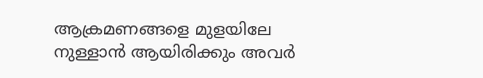ആക്രമണങ്ങളെ മുളയിലേ നുള്ളാൻ ആയിരിക്കും അവർ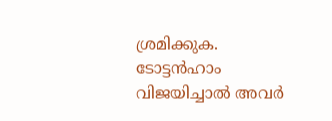ശ്രമിക്കുക.
ടോട്ടൻഹാം വിജയിച്ചാൽ അവർ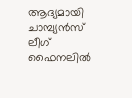ആദ്യമായി ചാമ്പ്യൻസ് ലീഗ് ഫൈനലിൽ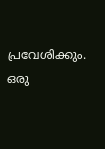പ്രവേശിക്കും. ഒരു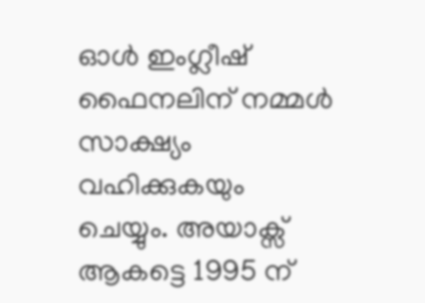ഓൾ ഇംഗ്ലീഷ് ഫൈനലിന് നമ്മൾ സാക്ഷ്യം വഹിക്കുകയും ചെയ്യും. അയാക്സ് ആകട്ടെ 1995 ന്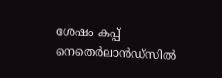ശേഷം കപ്പ് നെതെർലാൻഡ്സിൽ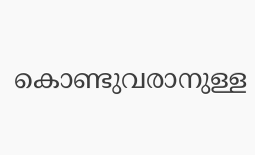കൊണ്ടുവരാനുള്ള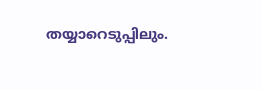തയ്യാറെടുപ്പിലും.